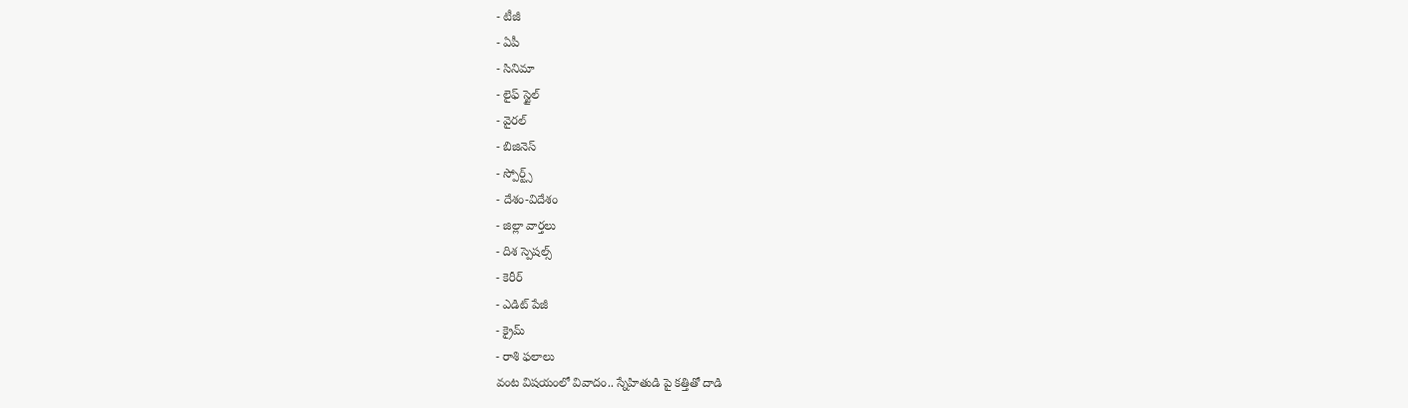- టీజీ
- ఏపీ
- సినిమా
- లైఫ్ స్టైల్
- వైరల్
- బిజినెస్
- స్పోర్ట్స్
- దేశం-విదేశం
- జిల్లా వార్తలు
- దిశ స్పెషల్స్
- కెరీర్
- ఎడిట్ పేజీ
- క్రైమ్
- రాశి ఫలాలు
వంట విషయంలో వివాదం.. స్నేహితుడి పై కత్తితో దాడి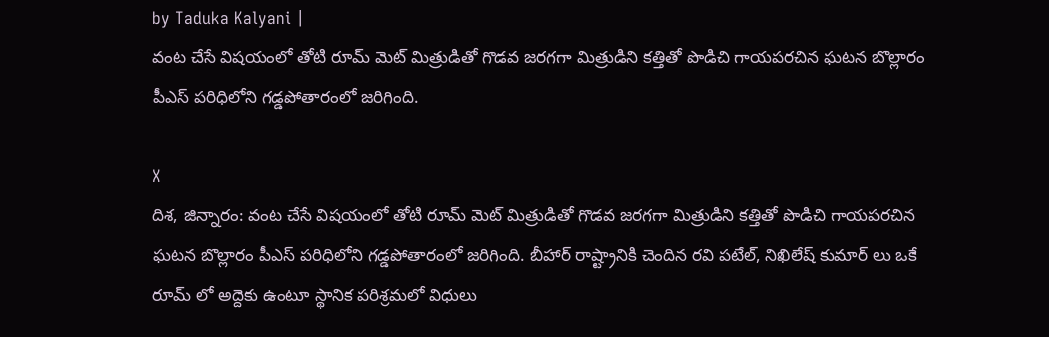by Taduka Kalyani |
వంట చేసే విషయంలో తోటి రూమ్ మెట్ మిత్రుడితో గొడవ జరగగా మిత్రుడిని కత్తితో పొడిచి గాయపరచిన ఘటన బొల్లారం పీఎస్ పరిధిలోని గడ్డపోతారంలో జరిగింది.

X
దిశ, జిన్నారం: వంట చేసే విషయంలో తోటి రూమ్ మెట్ మిత్రుడితో గొడవ జరగగా మిత్రుడిని కత్తితో పొడిచి గాయపరచిన ఘటన బొల్లారం పీఎస్ పరిధిలోని గడ్డపోతారంలో జరిగింది. బీహార్ రాష్ట్రానికి చెందిన రవి పటేల్, నిఖిలేష్ కుమార్ లు ఒకే రూమ్ లో అద్దెకు ఉంటూ స్థానిక పరిశ్రమలో విధులు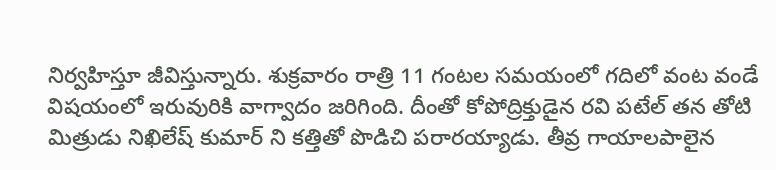నిర్వహిస్తూ జీవిస్తున్నారు. శుక్రవారం రాత్రి 11 గంటల సమయంలో గదిలో వంట వండే విషయంలో ఇరువురికి వాగ్వాదం జరిగింది. దీంతో కోపోద్రిక్తుడైన రవి పటేల్ తన తోటి మిత్రుడు నిఖిలేష్ కుమార్ ని కత్తితో పొడిచి పరారయ్యాడు. తీవ్ర గాయాలపాలైన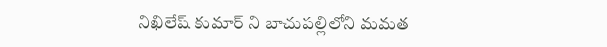నిఖిలేష్ కుమార్ ని బాచుపల్లిలోని మమత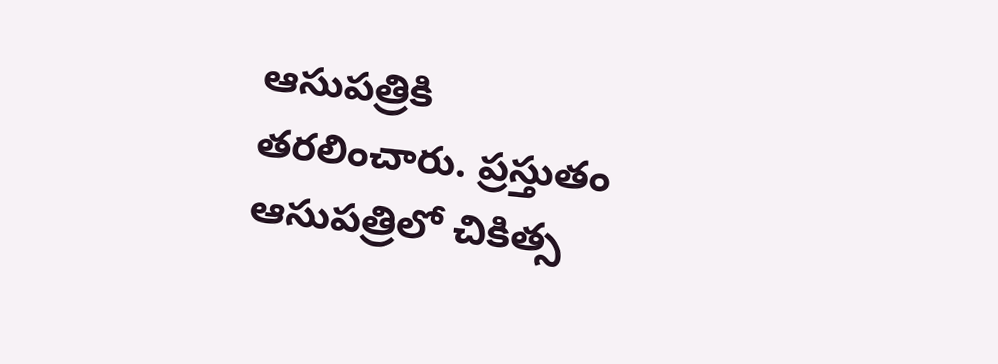ఆసుపత్రికి తరలించారు. ప్రస్తుతం ఆసుపత్రిలో చికిత్స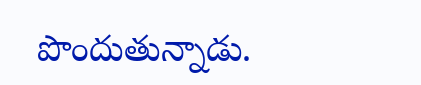పొందుతున్నాడు.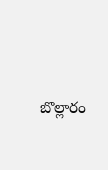బొల్లారం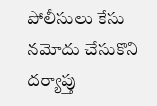పోలీసులు కేసు నమోదు చేసుకొని దర్యాప్తు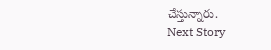చేస్తున్నారు.
Next Story